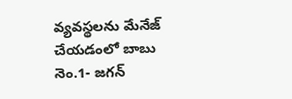వ్యవస్థలను మేనేజ్ చేయడంలో బాబు నెం.1- జగన్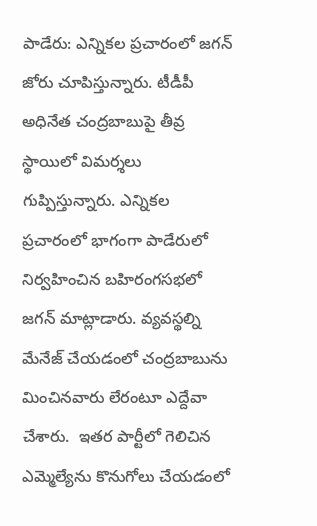పాడేరు: ఎన్నికల ప్రచారంలో జగన్ జోరు చూపిస్తున్నారు. టీడీపీ అధినేత చంద్రబాబుపై తీవ్ర స్థాయిలో విమర్శలు గుప్పిస్తున్నారు. ఎన్నికల ప్రచారంలో భాగంగా పాడేరులో నిర్వహించిన బహిరంగసభలో జగన్‌ మాట్లాడారు. వ్యవస్థల్ని మేనేజ్‌ చేయడంలో చంద్రబాబును మించినవారు లేరంటూ ఎద్దేవా చేశారు.  ఇతర పార్టీలో గెలిచిన ఎమ్మెల్యేను కొనుగోలు చేయడంలో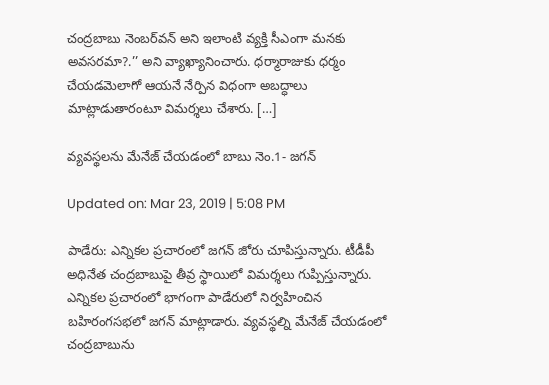చంద్రబాబు నెంబర్‌వన్‌ అని ఇలాంటి వ్యక్తి సీఎంగా మనకు అవసరమా?.’’ అని వ్యాఖ్యానించారు. ధర్మారాజుకు ధర్మం చేయడమెలాగో ఆయనే నేర్పిన విధంగా అబద్ధాలు మాట్లాడుతారంటూ విమర్శలు చేశారు. […]

వ్యవస్థలను మేనేజ్ చేయడంలో బాబు నెం.1- జగన్

Updated on: Mar 23, 2019 | 5:08 PM

పాడేరు: ఎన్నికల ప్రచారంలో జగన్ జోరు చూపిస్తున్నారు. టీడీపీ అధినేత చంద్రబాబుపై తీవ్ర స్థాయిలో విమర్శలు గుప్పిస్తున్నారు. ఎన్నికల ప్రచారంలో భాగంగా పాడేరులో నిర్వహించిన బహిరంగసభలో జగన్‌ మాట్లాడారు. వ్యవస్థల్ని మేనేజ్‌ చేయడంలో చంద్రబాబును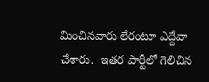మించినవారు లేరంటూ ఎద్దేవా చేశారు.  ఇతర పార్టీలో గెలిచిన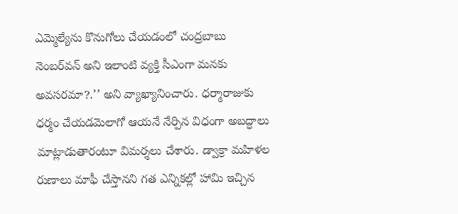ఎమ్మెల్యేను కొనుగోలు చేయడంలో చంద్రబాబు నెంబర్‌వన్‌ అని ఇలాంటి వ్యక్తి సీఎంగా మనకు అవసరమా?.’’ అని వ్యాఖ్యానించారు. ధర్మారాజుకు ధర్మం చేయడమెలాగో ఆయనే నేర్పిన విధంగా అబద్ధాలు మాట్లాడుతారంటూ విమర్శలు చేశారు. డ్వాక్రా మహిళల రుణాలు మాఫీ చేస్తానని గత ఎన్నికల్లో హామి ఇచ్చిన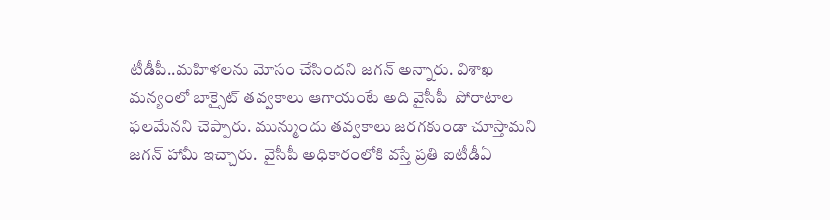టీడీపీ..మహిళలను మోసం చేసిందని జగన్ అన్నారు. విశాఖ మన్యంలో బాక్సైట్‌ తవ్వకాలు ఆగాయంటే అది వైసీపీ  పోరాటాల ఫలమేనని చెప్పారు. మున్ముందు తవ్వకాలు జరగకుండా చూస్తామని  జగన్ హామీ ఇచ్చారు.  వైసీపీ అధికారంలోకి వస్తే ప్రతి ఐటీడీఏ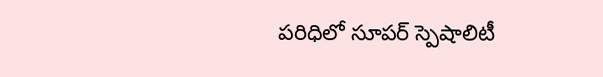పరిధిలో సూపర్‌ స్పెషాలిటీ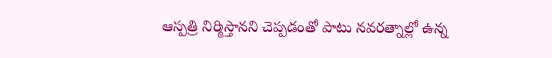ఆస్పత్రి నిర్మిస్తానని చెప్పడంతో పాటు నవరత్నాల్లో ఉన్న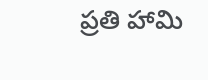ప్రతి హామి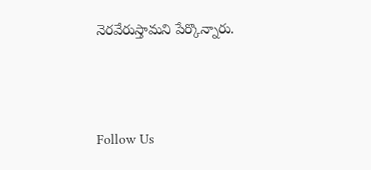నెరవేరుస్తామని పేర్కొన్నారు.



Follow Us